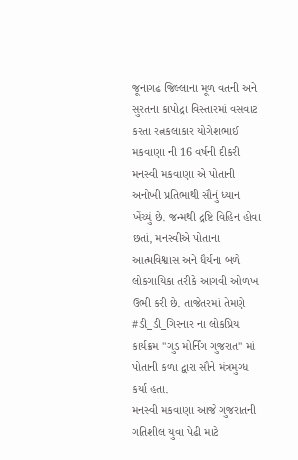જૂનાગઢ જિલ્લાના મૂળ વતની અને સુરતના કાપોદ્રા વિસ્તારમાં વસવાટ કરતા રત્નકલાકાર યોગેશભાઈ મકવાણા ની 16 વર્ષની દીકરી મનસ્વી મકવાણા એ પોતાની અનોખી પ્રતિભાથી સૌનું ધ્યાન ખેંચ્યું છે. જન્મથી દ્રષ્ટિ વિહિન હોવા છતાં, મનસ્વીએ પોતાના આત્મવિશ્વાસ અને ધૈર્યના બળે લોકગાયિકા તરીકે આગવી ઓળખ ઉભી કરી છે. તાજેતરમાં તેમણે #ડી_ડી_ગિરનાર ના લોકપ્રિય કાર્યક્રમ "ગુડ મોર્નિંગ ગુજરાત" માં પોતાની કળા દ્વારા સૌને મંત્રમુગ્ધ કર્યા હતા.
મનસ્વી મકવાણા આજે ગુજરાતની ગતિશીલ યુવા પેઢી માટે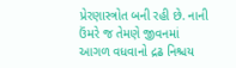પ્રેરણાસ્ત્રોત બની રહી છે. નાની ઉંમરે જ તેમણે જીવનમાં આગળ વધવાનો દ્રઢ નિશ્ચય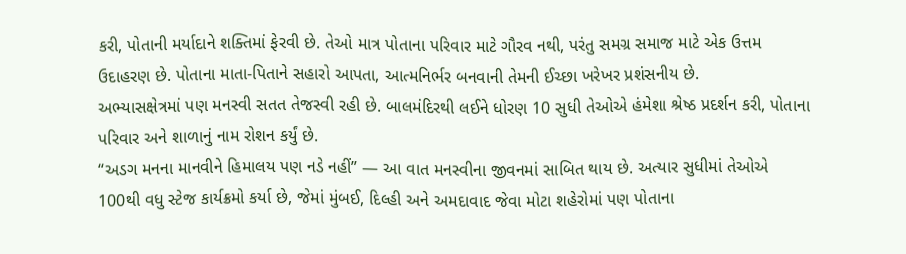કરી, પોતાની મર્યાદાને શક્તિમાં ફેરવી છે. તેઓ માત્ર પોતાના પરિવાર માટે ગૌરવ નથી, પરંતુ સમગ્ર સમાજ માટે એક ઉત્તમ ઉદાહરણ છે. પોતાના માતા-પિતાને સહારો આપતા, આત્મનિર્ભર બનવાની તેમની ઈચ્છા ખરેખર પ્રશંસનીય છે.
અભ્યાસક્ષેત્રમાં પણ મનસ્વી સતત તેજસ્વી રહી છે. બાલમંદિરથી લઈને ધોરણ 10 સુધી તેઓએ હંમેશા શ્રેષ્ઠ પ્રદર્શન કરી, પોતાના પરિવાર અને શાળાનું નામ રોશન કર્યું છે.
“અડગ મનના માનવીને હિમાલય પણ નડે નહીં” — આ વાત મનસ્વીના જીવનમાં સાબિત થાય છે. અત્યાર સુધીમાં તેઓએ 100થી વધુ સ્ટેજ કાર્યક્રમો કર્યા છે, જેમાં મુંબઈ, દિલ્હી અને અમદાવાદ જેવા મોટા શહેરોમાં પણ પોતાના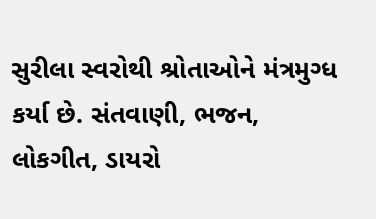સુરીલા સ્વરોથી શ્રોતાઓને મંત્રમુગ્ધ કર્યા છે. સંતવાણી, ભજન, લોકગીત, ડાયરો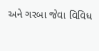અને ગરબા જેવા વિવિધ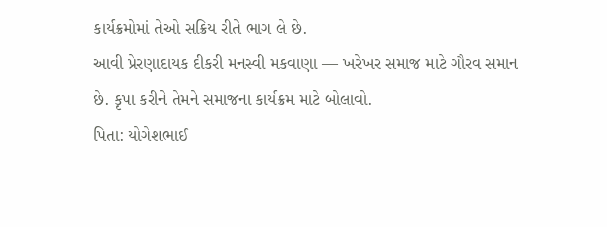કાર્યક્રમોમાં તેઓ સક્રિય રીતે ભાગ લે છે.
આવી પ્રેરણાદાયક દીકરી મનસ્વી મકવાણા — ખરેખર સમાજ માટે ગૌરવ સમાન છે. કૃપા કરીને તેમને સમાજના કાર્યક્રમ માટે બોલાવો.
પિતા: યોગેશભાઈ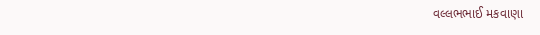વલ્લભભાઈ મકવાણા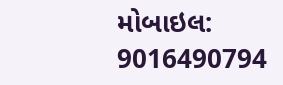મોબાઇલ: 9016490794